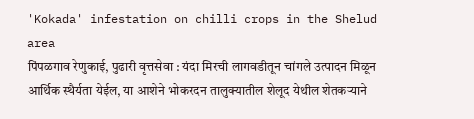'Kokada' infestation on chilli crops in the Shelud area
पिंपळगाव रेणुकाई, पुढारी वृत्तसेवा : यंदा मिरची लागवडीतून चांगले उत्पादन मिळून आर्थिक स्थैर्यता येईल, या आशेने भोकरदन तालुक्यातील शेलूद येथील शेतकऱ्याने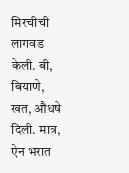मिरचीची लागवड केली. बी, बियाणे, खत, औधषे दिली. मात्र, ऐन भरात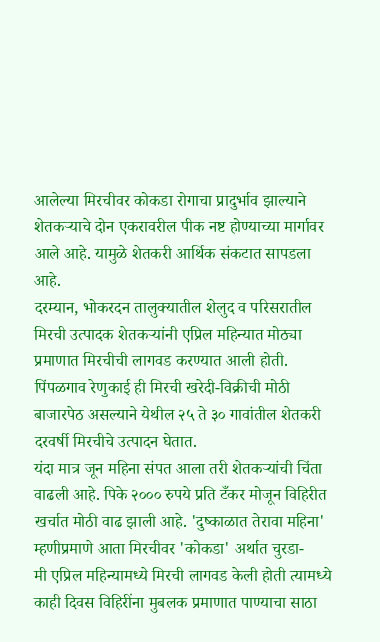आलेल्या मिरचीवर कोकडा रोगाचा प्रादुर्भाव झाल्याने शेतकऱ्याचे दोन एकरावरील पीक नष्ट होण्याच्या मार्गावर आले आहे. यामुळे शेतकरी आर्थिक संकटात सापडला आहे.
दरम्यान, भोकरदन तालुक्यातील शेलुद व परिसरातील मिरची उत्पादक शेतकऱ्यांनी एप्रिल महिन्यात मोठ्या प्रमाणात मिरचीची लागवड करण्यात आली होती. पिंपळगाव रेणुकाई ही मिरची खरेदी-विक्रीची मोठी बाजारपेठ असल्याने येथील २५ ते ३० गावांतील शेतकरी दरवर्षी मिरचीचे उत्पादन घेतात.
यंदा मात्र जून महिना संपत आला तरी शेतकऱ्यांची चिंता वाढली आहे. पिके २००० रुपये प्रति टँकर मोजून विहिरीत खर्चात मोठी वाढ झाली आहे. 'दुष्काळात तेरावा महिना' म्हणीप्रमाणे आता मिरचीवर 'कोकडा' अर्थात चुरडा-
मी एप्रिल महिन्यामध्ये मिरची लागवड केली होती त्यामध्ये काही दिवस विहिरींना मुबलक प्रमाणात पाण्याचा साठा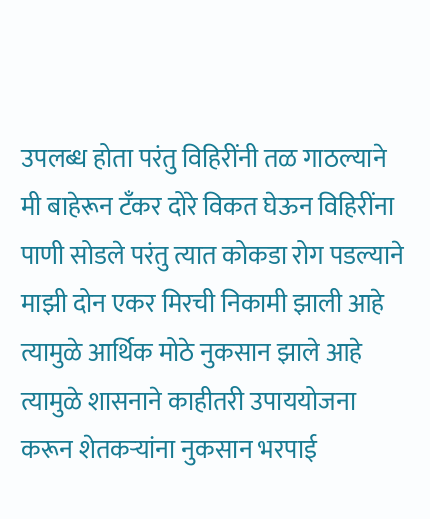उपलब्ध होता परंतु विहिरींनी तळ गाठल्याने मी बाहेरून टँकर दोरे विकत घेऊन विहिरींना पाणी सोडले परंतु त्यात कोकडा रोग पडल्याने माझी दोन एकर मिरची निकामी झाली आहे त्यामुळे आर्थिक मोठे नुकसान झाले आहे त्यामुळे शासनाने काहीतरी उपाययोजना करून शेतकऱ्यांना नुकसान भरपाई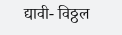द्यावी- विठ्ठल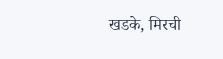खडके, मिरची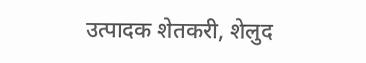उत्पादक शेतकरी, शेलुद